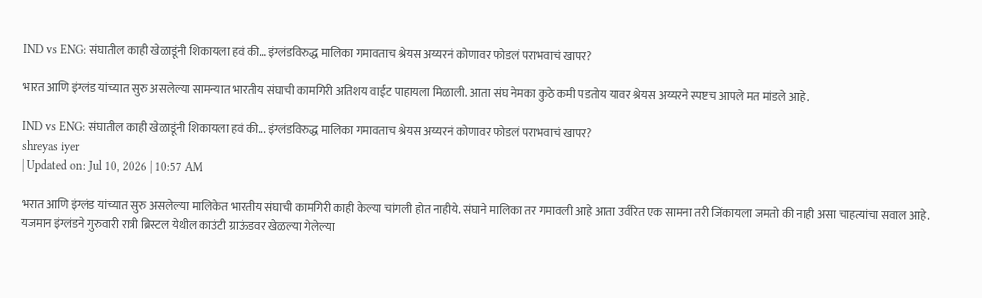IND vs ENG: संघातील काही खेळाडूंनी शिकायला हवं की… इंग्लंडविरुद्ध मालिका गमावताच श्रेयस अय्यरनं कोणावर फोडलं पराभवाचं खापर?

भारत आणि इंग्लंड यांच्यात सुरु असलेल्या सामन्यात भारतीय संघाची कामगिरी अतिशय वाईट पाहायला मिळाली. आता संघ नेमका कुठे कमी पडतोय यावर श्रेयस अय्यरने स्पष्टच आपले मत मांडले आहे.

IND vs ENG: संघातील काही खेळाडूंनी शिकायला हवं की... इंग्लंडविरुद्ध मालिका गमावताच श्रेयस अय्यरनं कोणावर फोडलं पराभवाचं खापर?
shreyas iyer
| Updated on: Jul 10, 2026 | 10:57 AM

भरात आणि इंग्लंड यांच्यात सुरु असलेल्या मालिकेत भारतीय संघाची कामगिरी काही केल्या चांगली होत नाहीये. संघाने मालिका तर गमावली आहे आता उर्वरित एक सामना तरी जिंकायला जमतो की नाही असा चाहत्यांचा सवाल आहे. यजमान इंग्लंडने गुरुवारी रात्री ब्रिस्टल येथील काउंटी ग्राऊंडवर खेळल्या गेलेल्या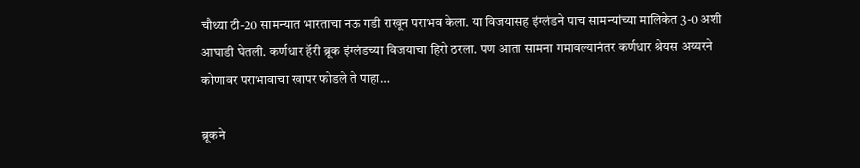चौथ्या टी-20 सामन्यात भारताचा नऊ गडी राखून पराभव केला. या विजयासह इंग्लंडने पाच सामन्यांच्या मालिकेत 3-0 अशी आघाडी घेतली. कर्णधार हॅरी ब्रूक इंग्लंडच्या विजयाचा हिरो ठरला. पण आता सामना गमावल्यानंतर कर्णधार श्रेयस अय्यरने कोणावर पराभावाचा खापर फोडले ते पाहा…

ब्रूकने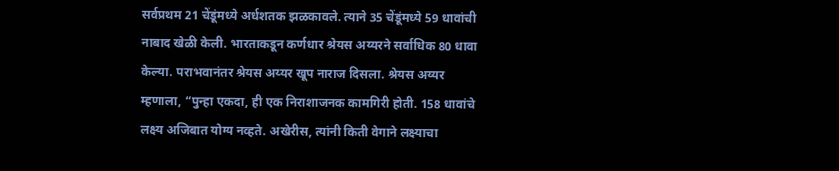सर्वप्रथम 21 चेंडूंमध्ये अर्धशतक झळकावले. त्याने 35 चेंडूंमध्ये 59 धावांची नाबाद खेळी केली. भारताकडून कर्णधार श्रेयस अय्यरने सर्वाधिक 80 धावा केल्या. पराभवानंतर श्रेयस अय्यर खूप नाराज दिसला. श्रेयस अय्यर म्हणाला, “पुन्हा एकदा, ही एक निराशाजनक कामगिरी होती. 158 धावांचे लक्ष्य अजिबात योग्य नव्हते. अखेरीस, त्यांनी किती वेगाने लक्ष्याचा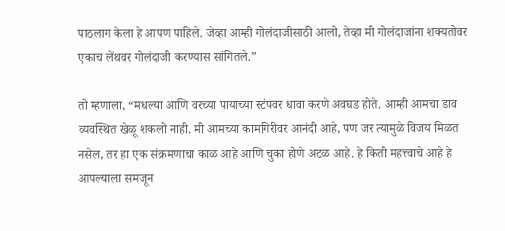पाठलाग केला हे आपण पाहिले. जेव्हा आम्ही गोलंदाजीसाठी आलो, तेव्हा मी गोलंदाजांना शक्यतोवर एकाच लेंथवर गोलंदाजी करण्यास सांगितले.”

तो म्हणाला, “मधल्या आणि वरच्या पायाच्या स्टंपवर धावा करणे अवघड होते. आम्ही आमचा डाव व्यवस्थित खेळू शकलो नाही. मी आमच्या कामगिरीवर आनंदी आहे, पण जर त्यामुळे विजय मिळत नसेल, तर हा एक संक्रमणाचा काळ आहे आणि चुका होणे अटळ आहे. हे किती महत्त्वाचे आहे हे आपल्याला समजून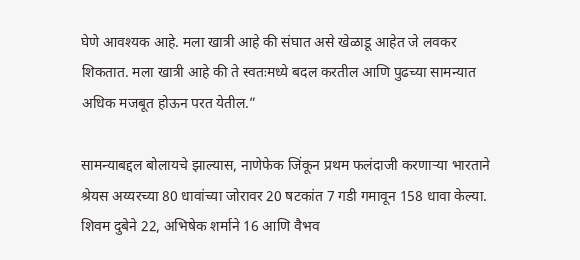घेणे आवश्यक आहे. मला खात्री आहे की संघात असे खेळाडू आहेत जे लवकर शिकतात. मला खात्री आहे की ते स्वतःमध्ये बदल करतील आणि पुढच्या सामन्यात अधिक मजबूत होऊन परत येतील.”

सामन्याबद्दल बोलायचे झाल्यास, नाणेफेक जिंकून प्रथम फलंदाजी करणाऱ्या भारताने श्रेयस अय्यरच्या 80 धावांच्या जोरावर 20 षटकांत 7 गडी गमावून 158 धावा केल्या. शिवम दुबेने 22, अभिषेक शर्माने 16 आणि वैभव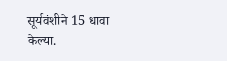सूर्यवंशीने 15 धावा केल्या.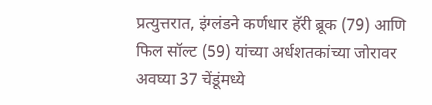प्रत्युत्तरात, इंग्लंडने कर्णधार हॅरी ब्रूक (79) आणि फिल सॉल्ट (59) यांच्या अर्धशतकांच्या जोरावर अवघ्या 37 चेंडूंमध्ये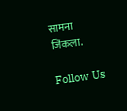सामना जिंकला.

Follow Us